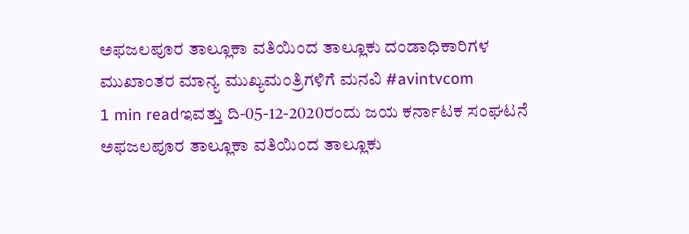ಅಫಜಲಪೂರ ತಾಲ್ಲೂಕಾ ವತಿಯಿಂದ ತಾಲ್ಲೂಕು ದಂಡಾಧಿಕಾರಿಗಳ ಮುಖಾಂತರ ಮಾನ್ಯ ಮುಖ್ಯಮಂತ್ರಿಗಳಿಗೆ ಮನವಿ #avintvcom
1 min readಇವತ್ತು ದಿ-05-12-2020ರಂದು ಜಯ ಕರ್ನಾಟಕ ಸಂಘಟನೆ ಅಫಜಲಪೂರ ತಾಲ್ಲೂಕಾ ವತಿಯಿಂದ ತಾಲ್ಲೂಕು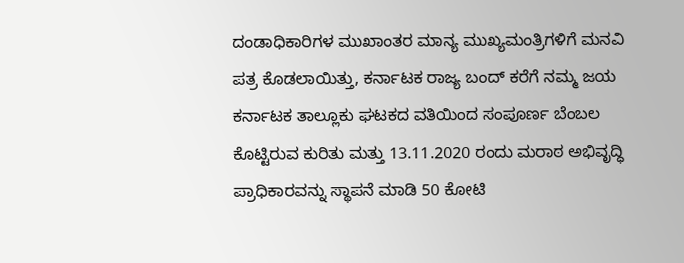ದಂಡಾಧಿಕಾರಿಗಳ ಮುಖಾಂತರ ಮಾನ್ಯ ಮುಖ್ಯಮಂತ್ರಿಗಳಿಗೆ ಮನವಿ ಪತ್ರ ಕೊಡಲಾಯಿತ್ತು, ಕರ್ನಾಟಕ ರಾಜ್ಯ ಬಂದ್ ಕರೆಗೆ ನಮ್ಮ ಜಯ ಕರ್ನಾಟಕ ತಾಲ್ಲೂಕು ಘಟಕದ ವತಿಯಿಂದ ಸಂಪೂರ್ಣ ಬೆಂಬಲ ಕೊಟ್ಟಿರುವ ಕುರಿತು ಮತ್ತು 13.11.2020 ರಂದು ಮರಾಠ ಅಭಿವೃದ್ಧಿ ಪ್ರಾಧಿಕಾರವನ್ನು ಸ್ಥಾಪನೆ ಮಾಡಿ 50 ಕೋಟಿ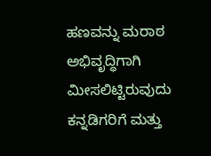ಹಣವನ್ನು ಮರಾಠ ಅಭಿವೃದ್ಧಿಗಾಗಿ ಮೀಸಲಿಟ್ಟಿರುವುದು ಕನ್ನಡಿಗರಿಗೆ ಮತ್ತು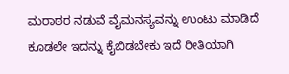ಮರಾಠರ ನಡುವೆ ವೈಮನಸ್ಯವನ್ನು ಉಂಟು ಮಾಡಿದೆ ಕೂಡಲೇ ಇದನ್ನು ಕೈಬಿಡಬೇಕು ಇದೆ ರೀತಿಯಾಗಿ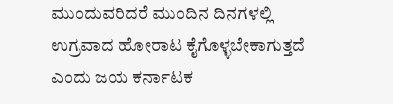ಮುಂದುವರಿದರೆ ಮುಂದಿನ ದಿನಗಳಲ್ಲಿ ಉಗ್ರವಾದ ಹೋರಾಟ ಕೈಗೊಳ್ಳಬೇಕಾಗುತ್ತದೆ ಎಂದು ಜಯ ಕರ್ನಾಟಕ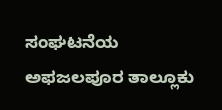ಸಂಘಟನೆಯ ಅಫಜಲಪೂರ ತಾಲ್ಲೂಕು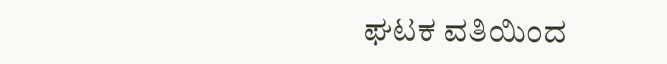ಘಟಕ ವತಿಯಿಂದ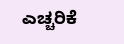ಎಚ್ಚರಿಕೆ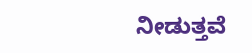ನೀಡುತ್ತವೆ